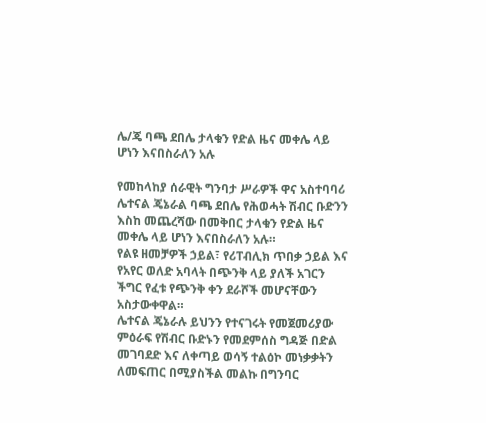ሌ/ጄ ባጫ ደበሌ ታላቁን የድል ዜና መቀሌ ላይ ሆነን እናበስራለን አሉ

የመከላከያ ሰራዊት ግንባታ ሥራዎች ዋና አስተባባሪ ሌተናል ጄኔራል ባጫ ደበሌ የሕወሓት ሽብር ቡድንን እስከ መጨረሻው በመቅበር ታላቁን የድል ዜና መቀሌ ላይ ሆነን እናበስራለን አሉ።
የልዩ ዘመቻዎች ኃይል፣ የሪፐብሊክ ጥበቃ ኃይል እና የአየር ወለድ አባላት በጭንቅ ላይ ያለች አገርን ችግር የፈቱ የጭንቅ ቀን ደራሾች መሆናቸውን አስታውቀዋል።
ሌተናል ጄኔራሉ ይህንን የተናገሩት የመጀመሪያው ምዕራፍ የሽብር ቡድኑን የመደምሰስ ግዳጅ በድል መገባደድ እና ለቀጣይ ወሳኝ ተልዕኮ መነቃቃትን ለመፍጠር በሚያስችል መልኩ በግንባር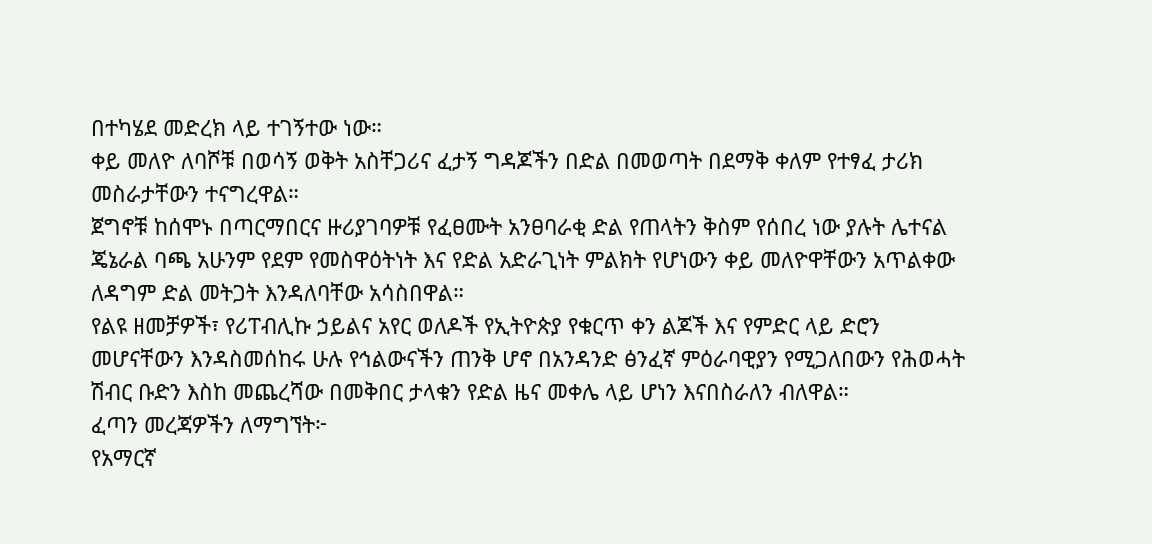በተካሄደ መድረክ ላይ ተገኝተው ነው።
ቀይ መለዮ ለባሾቹ በወሳኝ ወቅት አስቸጋሪና ፈታኝ ግዳጆችን በድል በመወጣት በደማቅ ቀለም የተፃፈ ታሪክ መስራታቸውን ተናግረዋል።
ጀግኖቹ ከሰሞኑ በጣርማበርና ዙሪያገባዎቹ የፈፀሙት አንፀባራቂ ድል የጠላትን ቅስም የሰበረ ነው ያሉት ሌተናል ጄኔራል ባጫ አሁንም የደም የመስዋዕትነት እና የድል አድራጊነት ምልክት የሆነውን ቀይ መለዮዋቸውን አጥልቀው ለዳግም ድል መትጋት እንዳለባቸው አሳስበዋል።
የልዩ ዘመቻዎች፣ የሪፐብሊኩ ኃይልና አየር ወለዶች የኢትዮጵያ የቁርጥ ቀን ልጆች እና የምድር ላይ ድሮን መሆናቸውን እንዳስመሰከሩ ሁሉ የኅልውናችን ጠንቅ ሆኖ በአንዳንድ ፅንፈኛ ምዕራባዊያን የሚጋለበውን የሕወሓት ሽብር ቡድን እስከ መጨረሻው በመቅበር ታላቁን የድል ዜና መቀሌ ላይ ሆነን እናበስራለን ብለዋል።
ፈጣን መረጃዎችን ለማግኘት፦
የአማርኛ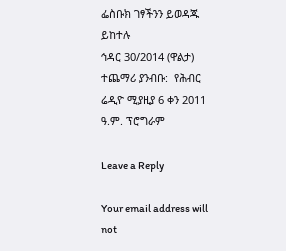ፌስቡክ ገፃችንን ይወዳጁ ይከተሉ
ኅዳር 30/2014 (ዋልታ)
ተጨማሪ ያንብቡ:  የሕብር ሬዲዮ ሚያዚያ 6 ቀን 2011 ዓ.ም. ፕሮግራም

Leave a Reply

Your email address will not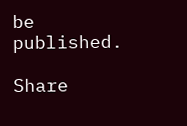be published.

Share